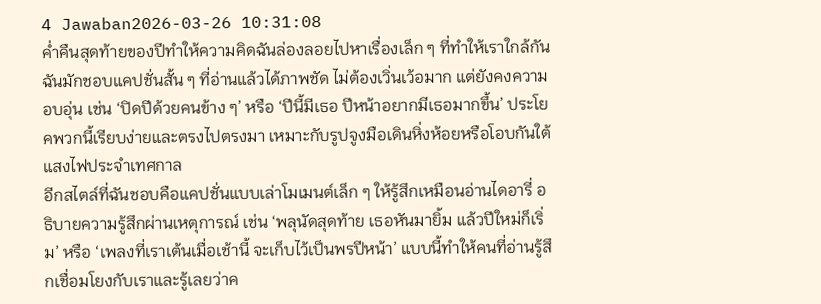4 Jawaban2026-03-26 10:31:08
ค่ำคืนสุดท้ายของปีทำให้ความคิดฉันล่องลอยไปหาเรื่องเล็ก ๆ ที่ทำให้เราใกล้กัน
ฉันมักชอบแคปชั่นสั้น ๆ ที่อ่านแล้วได้ภาพชัด ไม่ต้องเวิ่นเว้อมาก แต่ยังคงความอบอุ่น เช่น ‘ปิดปีด้วยคนข้าง ๆ’ หรือ ‘ปีนี้มีเธอ ปีหน้าอยากมีเธอมากขึ้น’ ประโยคพวกนี้เรียบง่ายและตรงไปตรงมา เหมาะกับรูปจูงมือเดินหิ่งห้อยหรือโอบกันใต้แสงไฟประจำเทศกาล
อีกสไตล์ที่ฉันชอบคือแคปชั่นแบบเล่าโมเมนต์เล็ก ๆ ให้รู้สึกเหมือนอ่านไดอารี่ อธิบายความรู้สึกผ่านเหตุการณ์ เช่น ‘พลุนัดสุดท้าย เธอหันมายิ้ม แล้วปีใหม่ก็เริ่ม’ หรือ ‘เพลงที่เราเต้นเมื่อเช้านี้ จะเก็บไว้เป็นพรปีหน้า’ แบบนี้ทำให้คนที่อ่านรู้สึกเชื่อมโยงกับเราและรู้เลยว่าค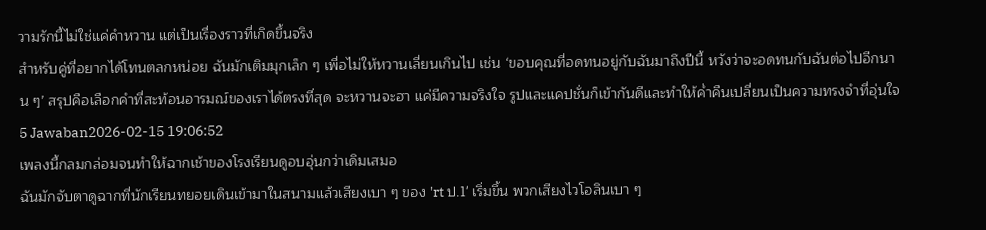วามรักนี้ไม่ใช่แค่คำหวาน แต่เป็นเรื่องราวที่เกิดขึ้นจริง
สำหรับคู่ที่อยากได้โทนตลกหน่อย ฉันมักเติมมุกเล็ก ๆ เพื่อไม่ให้หวานเลี่ยนเกินไป เช่น ‘ขอบคุณที่อดทนอยู่กับฉันมาถึงปีนี้ หวังว่าจะอดทนกับฉันต่อไปอีกนาน ๆ’ สรุปคือเลือกคำที่สะท้อนอารมณ์ของเราได้ตรงที่สุด จะหวานจะฮา แค่มีความจริงใจ รูปและแคปชั่นก็เข้ากันดีและทำให้ค่ำคืนเปลี่ยนเป็นความทรงจำที่อุ่นใจ
5 Jawaban2026-02-15 19:06:52
เพลงนี้กลมกล่อมจนทำให้ฉากเช้าของโรงเรียนดูอบอุ่นกว่าเดิมเสมอ
ฉันมักจับตาดูฉากที่นักเรียนทยอยเดินเข้ามาในสนามแล้วเสียงเบา ๆ ของ 'rt ป.1' เริ่มขึ้น พวกเสียงไวโอลินเบา ๆ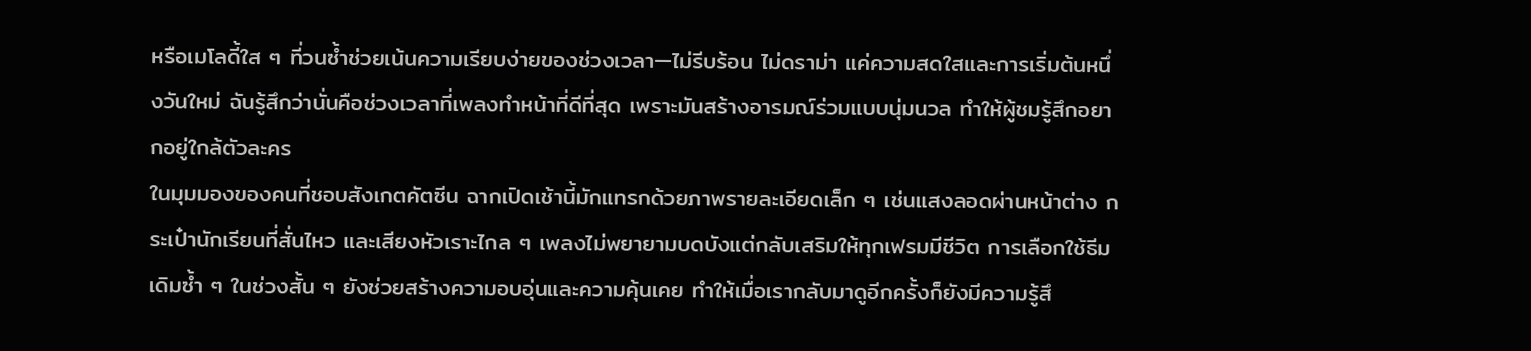หรือเมโลดี้ใส ๆ ที่วนซ้ำช่วยเน้นความเรียบง่ายของช่วงเวลา—ไม่รีบร้อน ไม่ดราม่า แค่ความสดใสและการเริ่มต้นหนึ่งวันใหม่ ฉันรู้สึกว่านั่นคือช่วงเวลาที่เพลงทำหน้าที่ดีที่สุด เพราะมันสร้างอารมณ์ร่วมแบบนุ่มนวล ทำให้ผู้ชมรู้สึกอยากอยู่ใกล้ตัวละคร
ในมุมมองของคนที่ชอบสังเกตคัตซีน ฉากเปิดเช้านี้มักแทรกด้วยภาพรายละเอียดเล็ก ๆ เช่นแสงลอดผ่านหน้าต่าง กระเป๋านักเรียนที่สั่นไหว และเสียงหัวเราะไกล ๆ เพลงไม่พยายามบดบังแต่กลับเสริมให้ทุกเฟรมมีชีวิต การเลือกใช้ธีมเดิมซ้ำ ๆ ในช่วงสั้น ๆ ยังช่วยสร้างความอบอุ่นและความคุ้นเคย ทำให้เมื่อเรากลับมาดูอีกครั้งก็ยังมีความรู้สึ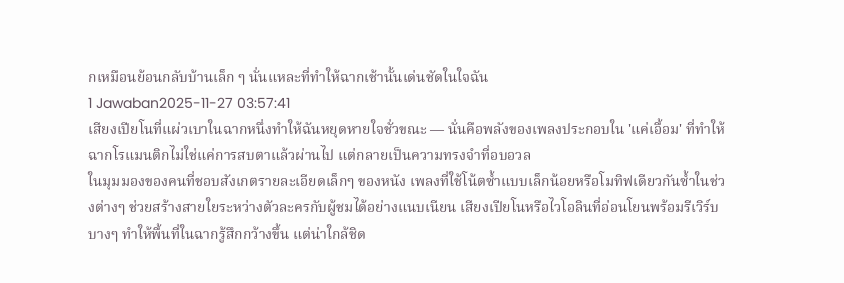กเหมือนย้อนกลับบ้านเล็ก ๆ นั่นแหละที่ทำให้ฉากเช้านั้นเด่นชัดในใจฉัน
1 Jawaban2025-11-27 03:57:41
เสียงเปียโนที่แผ่วเบาในฉากหนึ่งทำให้ฉันหยุดหายใจชั่วขณะ — นั่นคือพลังของเพลงประกอบใน 'แค่เอื้อม' ที่ทำให้ฉากโรแมนติกไม่ใช่แค่การสบตาแล้วผ่านไป แต่กลายเป็นความทรงจำที่อบอวล
ในมุมมองของคนที่ชอบสังเกตรายละเอียดเล็กๆ ของหนัง เพลงที่ใช้โน้ตซ้ำแบบเล็กน้อยหรือโมทิฟเดียวกันซ้ำในช่วงต่างๆ ช่วยสร้างสายใยระหว่างตัวละครกับผู้ชมได้อย่างแนบเนียน เสียงเปียโนหรือไวโอลินที่อ่อนโยนพร้อมรีเวิร์บบางๆ ทำให้พื้นที่ในฉากรู้สึกกว้างขึ้น แต่น่าใกล้ชิด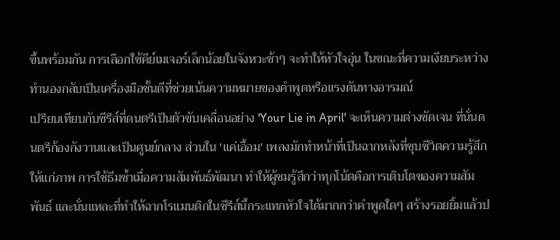ขึ้นพร้อมกัน การเลือกใช้คีย์เมเจอร์เล็กน้อยในจังหวะช้าๆ จะทำให้หัวใจอุ่น ในขณะที่ความเงียบระหว่างทำนองกลับเป็นเครื่องมือชั้นดีที่ช่วยเน้นความหมายของคำพูดหรือแรงดันทางอารมณ์
เปรียบเทียบกับซีรีส์ที่ดนตรีเป็นตัวขับเคลื่อนอย่าง 'Your Lie in April' จะเห็นความต่างชัดเจน ที่นั่นดนตรีก้องกังวานและเป็นศูนย์กลาง ส่วนใน 'แค่เอื้อม' เพลงมักทำหน้าที่เป็นฉากหลังที่ชุบชีวิตความรู้สึกให้แก่ภาพ การใช้ธีมซ้ำเมื่อความสัมพันธ์พัฒนา ทำให้ผู้ชมรู้สึกว่าทุกโน้ตคือการเติบโตของความสัมพันธ์ และนั่นแหละที่ทำให้ฉากโรแมนติกในซีรีส์นี้กระแทกหัวใจได้มากกว่าคำพูดใดๆ สร้างรอยยิ้มแล้วป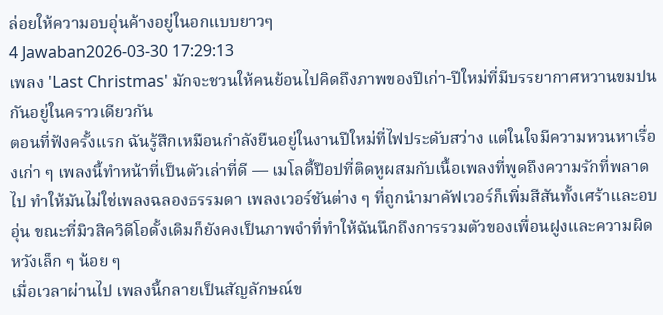ล่อยให้ความอบอุ่นค้างอยู่ในอกแบบยาวๆ
4 Jawaban2026-03-30 17:29:13
เพลง 'Last Christmas' มักจะชวนให้คนย้อนไปคิดถึงภาพของปีเก่า-ปีใหม่ที่มีบรรยากาศหวานขมปนกันอยู่ในคราวเดียวกัน
ตอนที่ฟังครั้งแรก ฉันรู้สึกเหมือนกำลังยืนอยู่ในงานปีใหม่ที่ไฟประดับสว่าง แต่ในใจมีความหวนหาเรื่องเก่า ๆ เพลงนี้ทำหน้าที่เป็นตัวเล่าที่ดี — เมโลดี้ป๊อปที่ติดหูผสมกับเนื้อเพลงที่พูดถึงความรักที่พลาดไป ทำให้มันไม่ใช่เพลงฉลองธรรมดา เพลงเวอร์ชันต่าง ๆ ที่ถูกนำมาคัฟเวอร์ก็เพิ่มสีสันทั้งเศร้าและอบอุ่น ขณะที่มิวสิควิดีโอดั้งเดิมก็ยังคงเป็นภาพจำที่ทำให้ฉันนึกถึงการรวมตัวของเพื่อนฝูงและความผิดหวังเล็ก ๆ น้อย ๆ
เมื่อเวลาผ่านไป เพลงนี้กลายเป็นสัญลักษณ์ข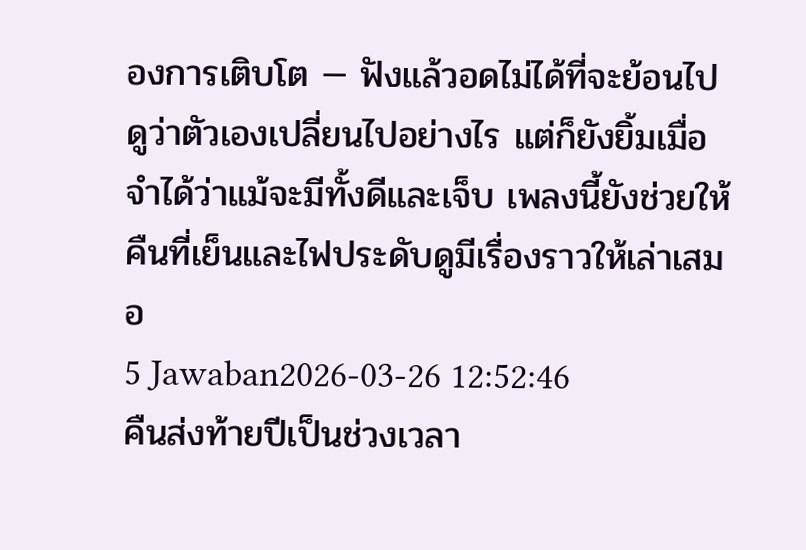องการเติบโต — ฟังแล้วอดไม่ได้ที่จะย้อนไปดูว่าตัวเองเปลี่ยนไปอย่างไร แต่ก็ยังยิ้มเมื่อจำได้ว่าแม้จะมีทั้งดีและเจ็บ เพลงนี้ยังช่วยให้คืนที่เย็นและไฟประดับดูมีเรื่องราวให้เล่าเสมอ
5 Jawaban2026-03-26 12:52:46
คืนส่งท้ายปีเป็นช่วงเวลา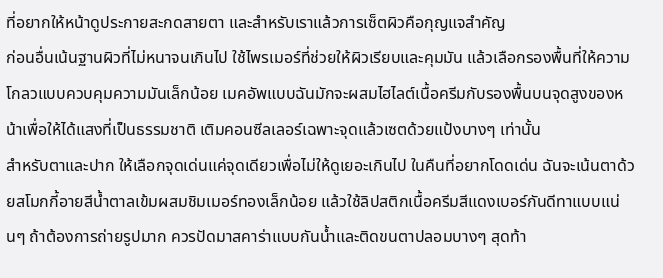ที่อยากให้หน้าดูประกายสะกดสายตา และสำหรับเราแล้วการเซ็ตผิวคือกุญแจสำคัญ
ก่อนอื่นเน้นฐานผิวที่ไม่หนาจนเกินไป ใช้ไพรเมอร์ที่ช่วยให้ผิวเรียบและคุมมัน แล้วเลือกรองพื้นที่ให้ความโกลวแบบควบคุมความมันเล็กน้อย เมคอัพแบบฉันมักจะผสมไฮไลต์เนื้อครีมกับรองพื้นบนจุดสูงของหน้าเพื่อให้ได้แสงที่เป็นธรรมชาติ เติมคอนซีลเลอร์เฉพาะจุดแล้วเซตด้วยแป้งบางๆ เท่านั้น
สำหรับตาและปาก ให้เลือกจุดเด่นแค่จุดเดียวเพื่อไม่ให้ดูเยอะเกินไป ในคืนที่อยากโดดเด่น ฉันจะเน้นตาด้วยสโมกกี้อายสีน้ำตาลเข้มผสมชิมเมอร์ทองเล็กน้อย แล้วใช้ลิปสติกเนื้อครีมสีแดงเบอร์กันดีทาแบบแน่นๆ ถ้าต้องการถ่ายรูปมาก ควรปัดมาสคาร่าแบบกันน้ำและติดขนตาปลอมบางๆ สุดท้า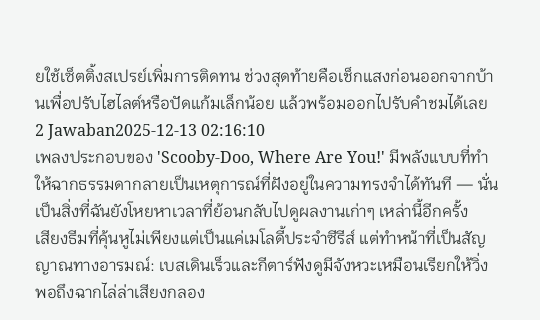ยใช้เซ็ตติ้งสเปรย์เพิ่มการติดทน ช่วงสุดท้ายคือเช็กแสงก่อนออกจากบ้านเพื่อปรับไฮไลต์หรือปัดแก้มเล็กน้อย แล้วพร้อมออกไปรับคำชมได้เลย
2 Jawaban2025-12-13 02:16:10
เพลงประกอบของ 'Scooby-Doo, Where Are You!' มีพลังแบบที่ทำให้ฉากธรรมดากลายเป็นเหตุการณ์ที่ฝังอยู่ในความทรงจำได้ทันที — นั่นเป็นสิ่งที่ฉันยังโหยหาเวลาที่ย้อนกลับไปดูผลงานเก่าๆ เหล่านี้อีกครั้ง
เสียงธีมที่คุ้นหูไม่เพียงแต่เป็นแค่เมโลดี้ประจำซีรีส์ แต่ทำหน้าที่เป็นสัญญาณทางอารมณ์: เบสเดินเร็วและกีตาร์ฟังดูมีจังหวะเหมือนเรียกให้วิ่ง พอถึงฉากไล่ล่าเสียงกลอง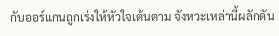กับออร์แกนถูกเร่งให้หัวใจเต้นตาม จังหวะเหล่านี้ผลักดัน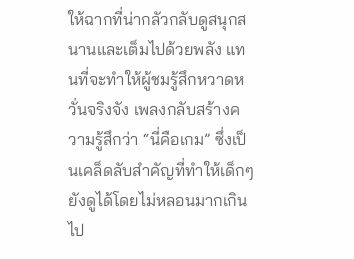ให้ฉากที่น่ากลัวกลับดูสนุกสนานและเต็มไปด้วยพลัง แทนที่จะทำให้ผู้ชมรู้สึกหวาดหวั่นจริงจัง เพลงกลับสร้างความรู้สึกว่า “นี่คือเกม” ซึ่งเป็นเคล็ดลับสำคัญที่ทำให้เด็กๆ ยังดูได้โดยไม่หลอนมากเกินไป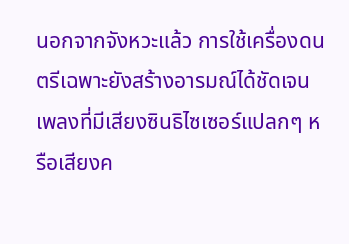นอกจากจังหวะแล้ว การใช้เครื่องดนตรีเฉพาะยังสร้างอารมณ์ได้ชัดเจน เพลงที่มีเสียงซินธิไซเซอร์แปลกๆ หรือเสียงค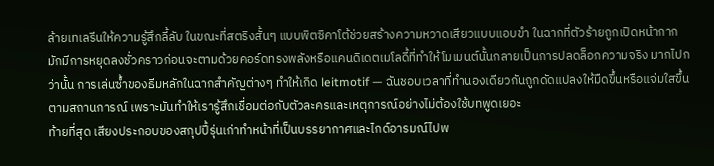ล้ายเทเลรีนให้ความรู้สึกลี้ลับ ในขณะที่สตริงสั้นๆ แบบพิตซิคาโต้ช่วยสร้างความหวาดเสียวแบบแอบขำ ในฉากที่ตัวร้ายถูกเปิดหน้ากาก มักมีการหยุดลงชั่วคราวก่อนจะตามด้วยคอร์ดทรงพลังหรือแคนดิเดตเมโลดี้ที่ทำให้โมเมนต์นั้นกลายเป็นการปลดล็อกความจริง มากไปกว่านั้น การเล่นซ้ำของธีมหลักในฉากสำคัญต่างๆ ทำให้เกิด leitmotif — ฉันชอบเวลาที่ทำนองเดียวกันถูกดัดแปลงให้มืดขึ้นหรือแจ่มใสขึ้นตามสถานการณ์ เพราะมันทำให้เรารู้สึกเชื่อมต่อกับตัวละครและเหตุการณ์อย่างไม่ต้องใช้บทพูดเยอะ
ท้ายที่สุด เสียงประกอบของสกุปปี้รุ่นเก่าทำหน้าที่เป็นบรรยากาศและไกด์อารมณ์ไปพ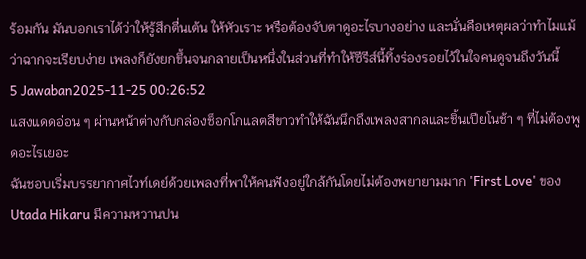ร้อมกัน มันบอกเราได้ว่าให้รู้สึกตื่นเต้น ให้หัวเราะ หรือต้องจับตาดูอะไรบางอย่าง และนั่นคือเหตุผลว่าทำไมแม้ว่าฉากจะเรียบง่าย เพลงก็ยังยกขึ้นจนกลายเป็นหนึ่งในส่วนที่ทำให้ซีรีส์นี้ทิ้งร่องรอยไว้ในใจคนดูจนถึงวันนี้
5 Jawaban2025-11-25 00:26:52
แสงแดดอ่อน ๆ ผ่านหน้าต่างกับกล่องช็อกโกแลตสีขาวทำให้ฉันนึกถึงเพลงสากลและชิ้นเปียโนช้า ๆ ที่ไม่ต้องพูดอะไรเยอะ
ฉันชอบเริ่มบรรยากาศไวท์เดย์ด้วยเพลงที่พาให้คนฟังอยู่ใกล้กันโดยไม่ต้องพยายามมาก 'First Love' ของ Utada Hikaru มีความหวานปน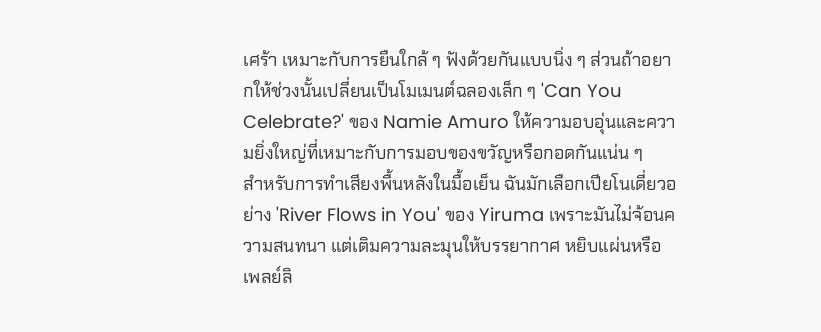เศร้า เหมาะกับการยืนใกล้ ๆ ฟังด้วยกันแบบนิ่ง ๆ ส่วนถ้าอยากให้ช่วงนั้นเปลี่ยนเป็นโมเมนต์ฉลองเล็ก ๆ 'Can You Celebrate?' ของ Namie Amuro ให้ความอบอุ่นและความยิ่งใหญ่ที่เหมาะกับการมอบของขวัญหรือกอดกันแน่น ๆ
สำหรับการทำเสียงพื้นหลังในมื้อเย็น ฉันมักเลือกเปียโนเดี่ยวอย่าง 'River Flows in You' ของ Yiruma เพราะมันไม่จ้อนความสนทนา แต่เติมความละมุนให้บรรยากาศ หยิบแผ่นหรือเพลย์ลิ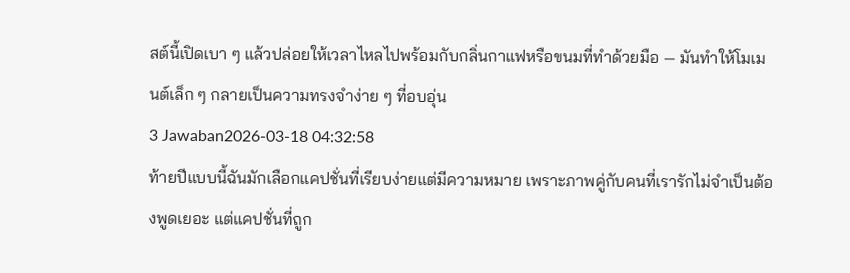สต์นี้เปิดเบา ๆ แล้วปล่อยให้เวลาไหลไปพร้อมกับกลิ่นกาแฟหรือขนมที่ทำด้วยมือ — มันทำให้โมเมนต์เล็ก ๆ กลายเป็นความทรงจำง่าย ๆ ที่อบอุ่น
3 Jawaban2026-03-18 04:32:58
ท้ายปีแบบนี้ฉันมักเลือกแคปชั่นที่เรียบง่ายแต่มีความหมาย เพราะภาพคู่กับคนที่เรารักไม่จำเป็นต้องพูดเยอะ แต่แคปชั่นที่ถูก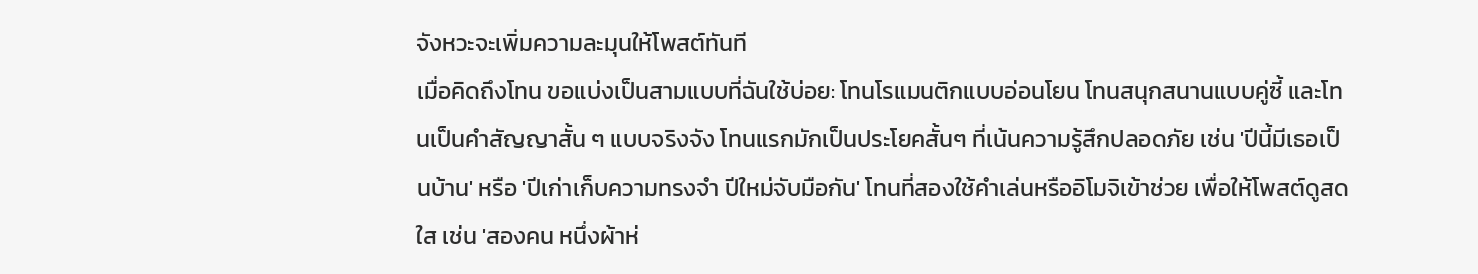จังหวะจะเพิ่มความละมุนให้โพสต์ทันที
เมื่อคิดถึงโทน ขอแบ่งเป็นสามแบบที่ฉันใช้บ่อย: โทนโรแมนติกแบบอ่อนโยน โทนสนุกสนานแบบคู่ซี้ และโทนเป็นคำสัญญาสั้น ๆ แบบจริงจัง โทนแรกมักเป็นประโยคสั้นๆ ที่เน้นความรู้สึกปลอดภัย เช่น 'ปีนี้มีเธอเป็นบ้าน' หรือ 'ปีเก่าเก็บความทรงจำ ปีใหม่จับมือกัน' โทนที่สองใช้คำเล่นหรืออิโมจิเข้าช่วย เพื่อให้โพสต์ดูสดใส เช่น 'สองคน หนึ่งผ้าห่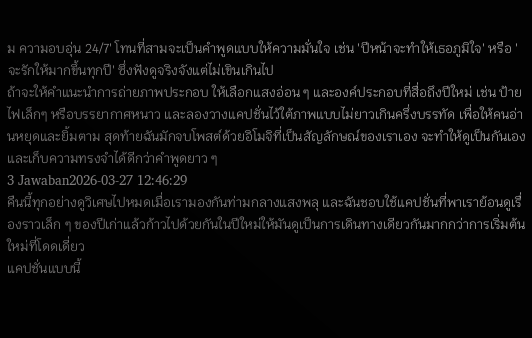ม ความอบอุ่น 24/7' โทนที่สามจะเป็นคำพูดแบบให้ความมั่นใจ เช่น 'ปีหน้าจะทำให้เธอภูมิใจ' หรือ 'จะรักให้มากขึ้นทุกปี' ซึ่งฟังดูจริงจังแต่ไม่เขินเกินไป
ถ้าจะให้คำแนะนำการถ่ายภาพประกอบ ให้เลือกแสงอ่อน ๆ และองค์ประกอบที่สื่อถึงปีใหม่ เช่น ป้ายไฟเล็กๆ หรือบรรยากาศหนาว และลองวางแคปชั่นไว้ใต้ภาพแบบไม่ยาวเกินครึ่งบรรทัด เพื่อให้คนอ่านหยุดและยิ้มตาม สุดท้ายฉันมักจบโพสต์ด้วยอิโมจิที่เป็นสัญลักษณ์ของเราเอง จะทำให้ดูเป็นกันเองและเก็บความทรงจำได้ดีกว่าคำพูดยาว ๆ
3 Jawaban2026-03-27 12:46:29
คืนนี้ทุกอย่างดูวิเศษไปหมดเมื่อเรามองกันท่ามกลางแสงพลุ และฉันชอบใช้แคปชั่นที่พาเราย้อนดูเรื่องราวเล็ก ๆ ของปีเก่าแล้วก้าวไปด้วยกันในปีใหม่ให้มันดูเป็นการเดินทางเดียวกันมากกว่าการเริ่มต้นใหม่ที่โดดเดี่ยว
แคปชั่นแบบนี้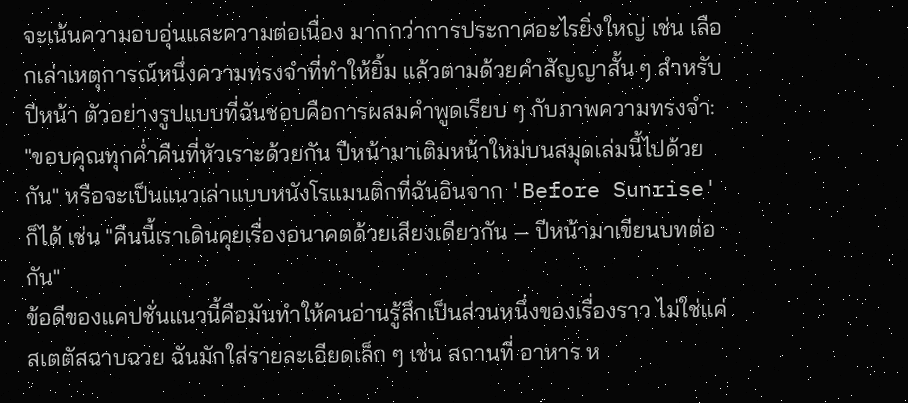จะเน้นความอบอุ่นและความต่อเนื่อง มากกว่าการประกาศอะไรยิ่งใหญ่ เช่น เลือกเล่าเหตุการณ์หนึ่งความทรงจำที่ทำให้ยิ้ม แล้วตามด้วยคำสัญญาสั้น ๆ สำหรับปีหน้า ตัวอย่างรูปแบบที่ฉันชอบคือการผสมคำพูดเรียบ ๆ กับภาพความทรงจำ: "ขอบคุณทุกค่ำคืนที่หัวเราะด้วยกัน ปีหน้ามาเติมหน้าใหม่บนสมุดเล่มนี้ไปด้วยกัน" หรือจะเป็นแนวเล่าแบบหนังโรแมนติกที่ฉันอินจาก 'Before Sunrise' ก็ได้ เช่น "คืนนี้เราเดินคุยเรื่องอนาคตด้วยเสียงเดียวกัน — ปีหน้ามาเขียนบทต่อกัน"
ข้อดีของแคปชั่นแนวนี้คือมันทำให้คนอ่านรู้สึกเป็นส่วนหนึ่งของเรื่องราว ไม่ใช่แค่สเตตัสฉาบฉวย ฉันมักใส่รายละเอียดเล็ก ๆ เช่น สถานที่ อาหาร ห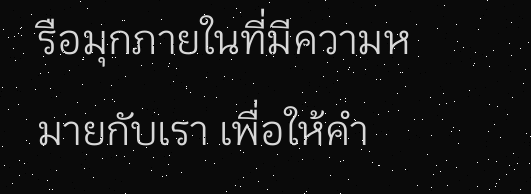รือมุกภายในที่มีความหมายกับเรา เพื่อให้คำ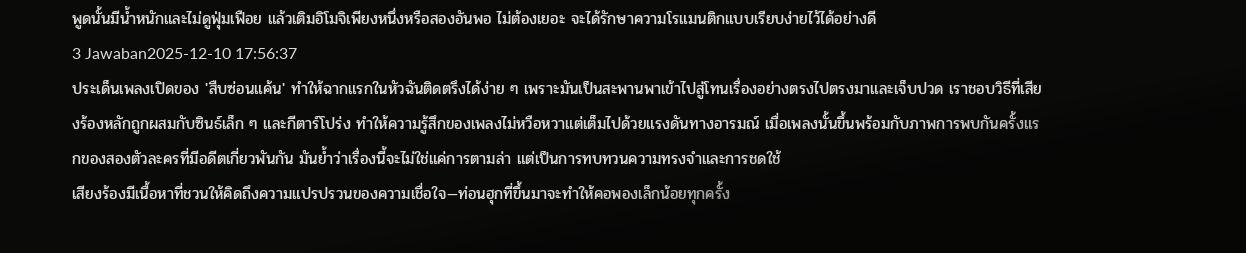พูดนั้นมีน้ำหนักและไม่ดูฟุ่มเฟือย แล้วเติมอิโมจิเพียงหนึ่งหรือสองอันพอ ไม่ต้องเยอะ จะได้รักษาความโรแมนติกแบบเรียบง่ายไว้ได้อย่างดี
3 Jawaban2025-12-10 17:56:37
ประเด็นเพลงเปิดของ 'สืบซ่อนแค้น' ทำให้ฉากแรกในหัวฉันติดตรึงได้ง่าย ๆ เพราะมันเป็นสะพานพาเข้าไปสู่โทนเรื่องอย่างตรงไปตรงมาและเจ็บปวด เราชอบวิธีที่เสียงร้องหลักถูกผสมกับซินธ์เล็ก ๆ และกีตาร์โปร่ง ทำให้ความรู้สึกของเพลงไม่หวือหวาแต่เต็มไปด้วยแรงดันทางอารมณ์ เมื่อเพลงนั้นขึ้นพร้อมกับภาพการพบกันครั้งแรกของสองตัวละครที่มีอดีตเกี่ยวพันกัน มันย้ำว่าเรื่องนี้จะไม่ใช่แค่การตามล่า แต่เป็นการทบทวนความทรงจำและการชดใช้
เสียงร้องมีเนื้อหาที่ชวนให้คิดถึงความแปรปรวนของความเชื่อใจ—ท่อนฮุกที่ขึ้นมาจะทำให้คอพองเล็กน้อยทุกครั้ง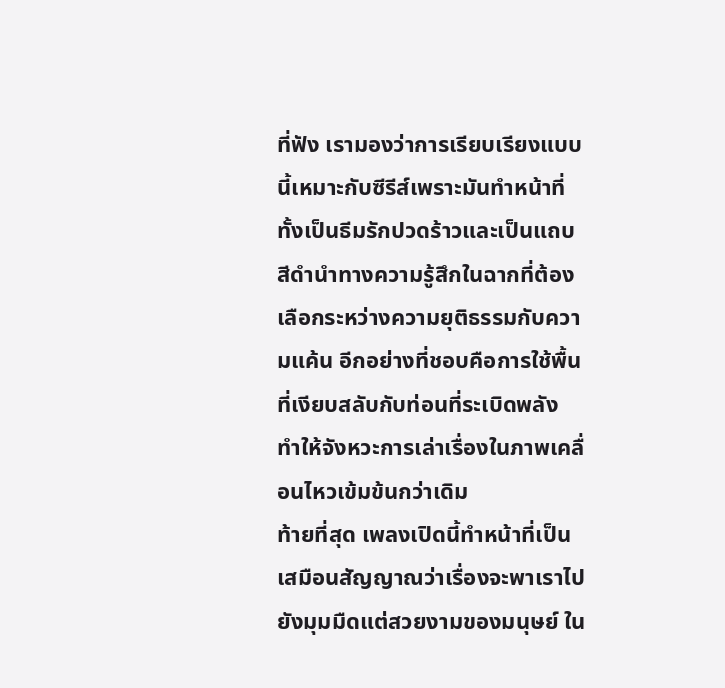ที่ฟัง เรามองว่าการเรียบเรียงแบบนี้เหมาะกับซีรีส์เพราะมันทำหน้าที่ทั้งเป็นธีมรักปวดร้าวและเป็นแถบสีดำนำทางความรู้สึกในฉากที่ต้องเลือกระหว่างความยุติธรรมกับความแค้น อีกอย่างที่ชอบคือการใช้พื้นที่เงียบสลับกับท่อนที่ระเบิดพลัง ทำให้จังหวะการเล่าเรื่องในภาพเคลื่อนไหวเข้มข้นกว่าเดิม
ท้ายที่สุด เพลงเปิดนี้ทำหน้าที่เป็นเสมือนสัญญาณว่าเรื่องจะพาเราไปยังมุมมืดแต่สวยงามของมนุษย์ ใน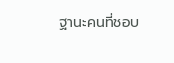ฐานะคนที่ชอบ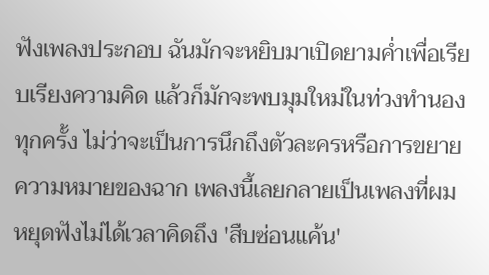ฟังเพลงประกอบ ฉันมักจะหยิบมาเปิดยามค่ำเพื่อเรียบเรียงความคิด แล้วก็มักจะพบมุมใหม่ในท่วงทำนองทุกครั้ง ไม่ว่าจะเป็นการนึกถึงตัวละครหรือการขยายความหมายของฉาก เพลงนี้เลยกลายเป็นเพลงที่ผมหยุดฟังไม่ได้เวลาคิดถึง 'สืบซ่อนแค้น'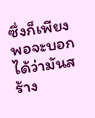ซึ่งก็เพียงพอจะบอกได้ว่ามันสร้าง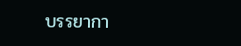บรรยากา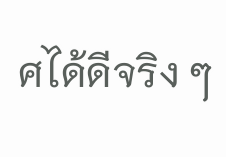ศได้ดีจริง ๆ